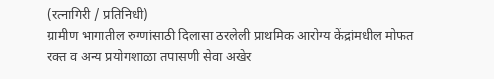(रत्नागिरी / प्रतिनिधी)
ग्रामीण भागातील रुग्णांसाठी दिलासा ठरलेली प्राथमिक आरोग्य केंद्रांमधील मोफत रक्त व अन्य प्रयोगशाळा तपासणी सेवा अखेर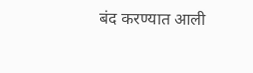बंद करण्यात आली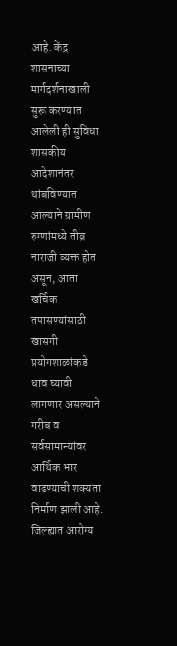आहे. केंद्र शासनाच्या मार्गदर्शनाखाली सुरू करण्यात आलेली ही सुविधा शासकीय आदेशानंतर थांबविण्यात आल्याने ग्रामीण रुग्णांमध्ये तीव्र नाराजी व्यक्त होत असून, आता खर्चिक तपासण्यांसाठी खासगी प्रयोगशाळांकडे धाव घ्यावी लागणार असल्याने गरीब व सर्वसामान्यांवर आर्थिक भार वाढण्याची शक्यता निर्माण झाली आहे.
जिल्ह्यात आरोग्य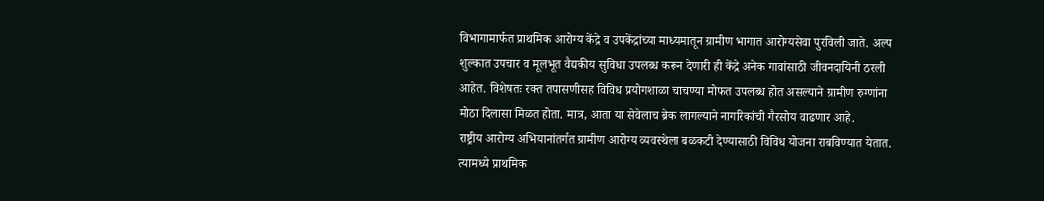विभागामार्फत प्राथमिक आरोग्य केंद्रे व उपकेंद्रांच्या माध्यमातून ग्रामीण भागात आरोग्यसेवा पुरविली जाते. अल्प शुल्कात उपचार व मूलभूत वैद्यकीय सुविधा उपलब्ध करून देणारी ही केंद्रे अनेक गावांसाठी जीवनदायिनी ठरली आहेत. विशेषतः रक्त तपासणीसह विविध प्रयोगशाळा चाचण्या मोफत उपलब्ध होत असल्याने ग्रामीण रुग्णांना मोठा दिलासा मिळत होता. मात्र, आता या सेवेलाच ब्रेक लागल्याने नागरिकांची गैरसोय वाढणार आहे.
राष्ट्रीय आरोग्य अभियानांतर्गत ग्रामीण आरोग्य व्यवस्थेला बळकटी देण्यासाठी विविध योजना राबविण्यात येतात. त्यामध्ये प्राथमिक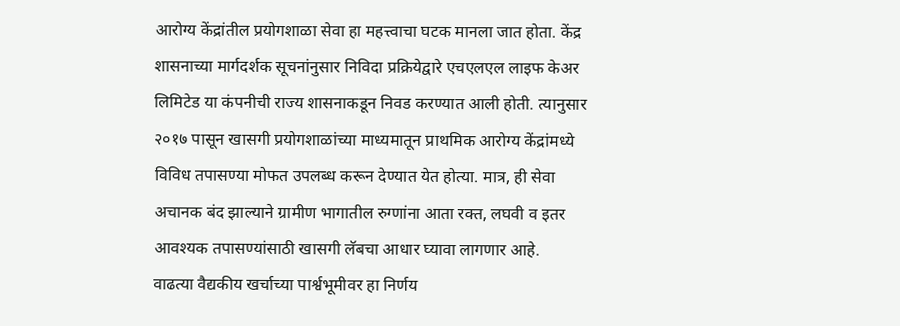आरोग्य केंद्रांतील प्रयोगशाळा सेवा हा महत्त्वाचा घटक मानला जात होता. केंद्र शासनाच्या मार्गदर्शक सूचनांनुसार निविदा प्रक्रियेद्वारे एचएलएल लाइफ केअर लिमिटेड या कंपनीची राज्य शासनाकडून निवड करण्यात आली होती. त्यानुसार २०१७ पासून खासगी प्रयोगशाळांच्या माध्यमातून प्राथमिक आरोग्य केंद्रांमध्ये विविध तपासण्या मोफत उपलब्ध करून देण्यात येत होत्या. मात्र, ही सेवा अचानक बंद झाल्याने ग्रामीण भागातील रुग्णांना आता रक्त, लघवी व इतर आवश्यक तपासण्यांसाठी खासगी लॅबचा आधार घ्यावा लागणार आहे.
वाढत्या वैद्यकीय खर्चाच्या पार्श्वभूमीवर हा निर्णय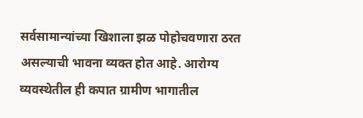सर्वसामान्यांच्या खिशाला झळ पोहोचवणारा ठरत असल्याची भावना व्यक्त होत आहे. आरोग्य व्यवस्थेतील ही कपात ग्रामीण भागातील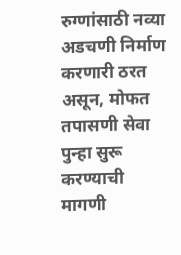रुग्णांसाठी नव्या अडचणी निर्माण करणारी ठरत असून, मोफत तपासणी सेवा पुन्हा सुरू करण्याची मागणी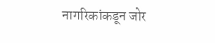नागरिकांकडून जोर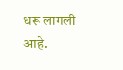धरू लागली आहे.